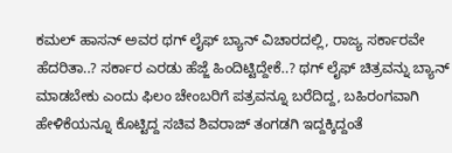ಕಮಲ್ ಹಾಸನ್ ಅವರ ಥಗ್ ಲೈಫ್ ಬ್ಯಾನ್ ವಿಚಾರದಲ್ಲಿ, ರಾಜ್ಯ ಸರ್ಕಾರವೇ ಹೆದರಿತಾ..? ಸರ್ಕಾರ ಎರಡು ಹೆಜ್ಜೆ ಹಿಂದಿಟ್ಟಿದ್ದೇಕೆ..? ಥಗ್ ಲೈಫ್ ಚಿತ್ರವನ್ನು ಬ್ಯಾನ್ ಮಾಡಬೇಕು ಎಂದು ಫಿಲಂ ಚೇಂಬರಿಗೆ ಪತ್ರವನ್ನೂ ಬರೆದಿದ್ದ, ಬಹಿರಂಗವಾಗಿ ಹೇಳಿಕೆಯನ್ನೂ ಕೊಟ್ಟಿದ್ದ ಸಚಿವ ಶಿವರಾಜ್ ತಂಗಡಗಿ ಇದ್ದಕ್ಕಿದ್ದಂತೆ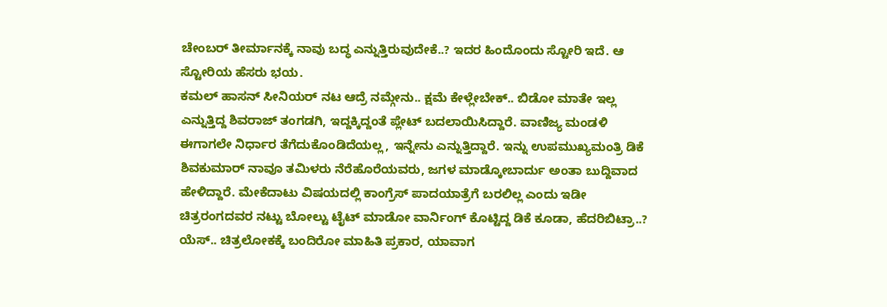ಚೇಂಬರ್ ತೀರ್ಮಾನಕ್ಕೆ ನಾವು ಬದ್ಧ ಎನ್ನುತ್ತಿರುವುದೇಕೆ..? ಇದರ ಹಿಂದೊಂದು ಸ್ಟೋರಿ ಇದೆ. ಆ ಸ್ಟೋರಿಯ ಹೆಸರು ಭಯ.
ಕಮಲ್ ಹಾಸನ್ ಸೀನಿಯರ್ ನಟ ಆದ್ರೆ ನಮ್ಗೇನು.. ಕ್ಷಮೆ ಕೇಳ್ಲೇಬೇಕ್.. ಬಿಡೋ ಮಾತೇ ಇಲ್ಲ ಎನ್ನುತ್ತಿದ್ದ ಶಿವರಾಜ್ ತಂಗಡಗಿ, ಇದ್ದಕ್ಕಿದ್ದಂತೆ ಪ್ಲೇಟ್ ಬದಲಾಯಿಸಿದ್ದಾರೆ. ವಾಣಿಜ್ಯ ಮಂಡಳಿ ಈಗಾಗಲೇ ನಿರ್ಧಾರ ತೆಗೆದುಕೊಂಡಿದೆಯಲ್ಲ, ಇನ್ನೇನು ಎನ್ನುತ್ತಿದ್ದಾರೆ. ಇನ್ನು ಉಪಮುಖ್ಯಮಂತ್ರಿ ಡಿಕೆ ಶಿವಕುಮಾರ್ ನಾವೂ ತಮಿಳರು ನೆರೆಹೊರೆಯವರು, ಜಗಳ ಮಾಡ್ಕೋಬಾರ್ದು ಅಂತಾ ಬುದ್ದಿವಾದ ಹೇಳಿದ್ದಾರೆ. ಮೇಕೆದಾಟು ವಿಷಯದಲ್ಲಿ ಕಾಂಗ್ರೆಸ್ ಪಾದಯಾತ್ರೆಗೆ ಬರಲಿಲ್ಲ ಎಂದು ಇಡೀ ಚಿತ್ರರಂಗದವರ ನಟ್ಟು ಬೋಲ್ಟು ಟೈಟ್ ಮಾಡೋ ವಾರ್ನಿಂಗ್ ಕೊಟ್ಟಿದ್ದ ಡಿಕೆ ಕೂಡಾ, ಹೆದರಿಬಿಟ್ರಾ..? ಯೆಸ್.. ಚಿತ್ರಲೋಕಕ್ಕೆ ಬಂದಿರೋ ಮಾಹಿತಿ ಪ್ರಕಾರ, ಯಾವಾಗ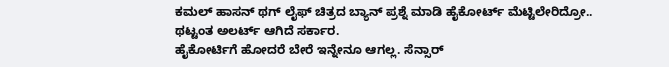ಕಮಲ್ ಹಾಸನ್ ಥಗ್ ಲೈಫ್ ಚಿತ್ರದ ಬ್ಯಾನ್ ಪ್ರಶ್ನೆ ಮಾಡಿ ಹೈಕೋರ್ಟ್ ಮೆಟ್ಟಿಲೇರಿದ್ರೋ.. ಥಟ್ಟಂತ ಅಲರ್ಟ್ ಆಗಿದೆ ಸರ್ಕಾರ.
ಹೈಕೋರ್ಟಿಗೆ ಹೋದರೆ ಬೇರೆ ಇನ್ನೇನೂ ಆಗಲ್ಲ. ಸೆನ್ಸಾರ್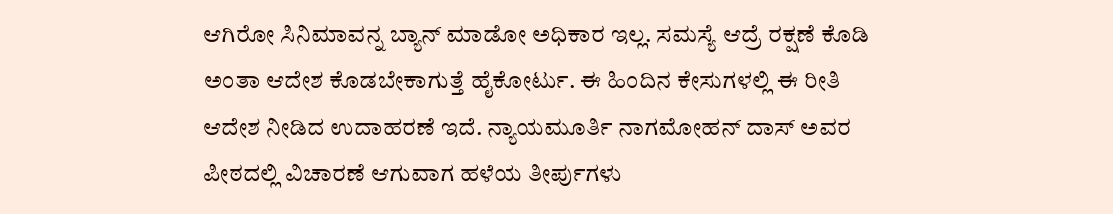ಆಗಿರೋ ಸಿನಿಮಾವನ್ನ ಬ್ಯಾನ್ ಮಾಡೋ ಅಧಿಕಾರ ಇಲ್ಲ. ಸಮಸ್ಯೆ ಆದ್ರೆ ರಕ್ಷಣೆ ಕೊಡಿ ಅಂತಾ ಆದೇಶ ಕೊಡಬೇಕಾಗುತ್ತೆ ಹೈಕೋರ್ಟು. ಈ ಹಿಂದಿನ ಕೇಸುಗಳಲ್ಲಿ ಈ ರೀತಿ ಆದೇಶ ನೀಡಿದ ಉದಾಹರಣೆ ಇದೆ. ನ್ಯಾಯಮೂರ್ತಿ ನಾಗಮೋಹನ್ ದಾಸ್ ಅವರ ಪೀಠದಲ್ಲಿ ವಿಚಾರಣೆ ಆಗುವಾಗ ಹಳೆಯ ತೀರ್ಪುಗಳು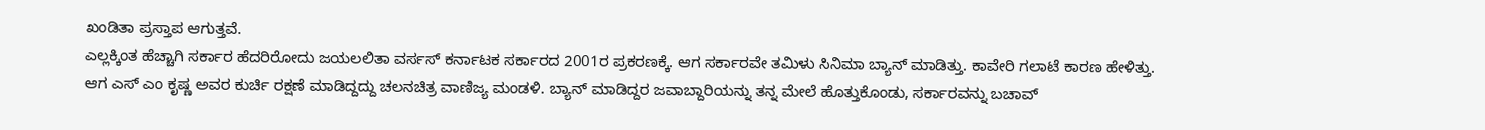ಖಂಡಿತಾ ಪ್ರಸ್ತಾಪ ಆಗುತ್ತವೆ.
ಎಲ್ಲಕ್ಕಿಂತ ಹೆಚ್ಚಾಗಿ ಸರ್ಕಾರ ಹೆದರಿರೋದು ಜಯಲಲಿತಾ ವರ್ಸಸ್ ಕರ್ನಾಟಕ ಸರ್ಕಾರದ 2001ರ ಪ್ರಕರಣಕ್ಕೆ. ಆಗ ಸರ್ಕಾರವೇ ತಮಿಳು ಸಿನಿಮಾ ಬ್ಯಾನ್ ಮಾಡಿತ್ತು. ಕಾವೇರಿ ಗಲಾಟೆ ಕಾರಣ ಹೇಳಿತ್ತು. ಆಗ ಎಸ್ ಎಂ ಕೃಷ್ಣ ಅವರ ಕುರ್ಚಿ ರಕ್ಷಣೆ ಮಾಡಿದ್ದದ್ದು ಚಲನಚಿತ್ರ ವಾಣಿಜ್ಯ ಮಂಡಳಿ. ಬ್ಯಾನ್ ಮಾಡಿದ್ದರ ಜವಾಬ್ದಾರಿಯನ್ನು ತನ್ನ ಮೇಲೆ ಹೊತ್ತುಕೊಂಡು, ಸರ್ಕಾರವನ್ನು ಬಚಾವ್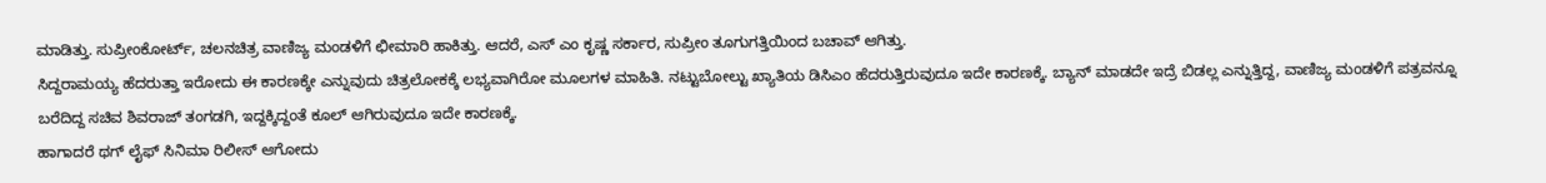ಮಾಡಿತ್ತು. ಸುಪ್ರೀಂಕೋರ್ಟ್, ಚಲನಚಿತ್ರ ವಾಣಿಜ್ಯ ಮಂಡಳಿಗೆ ಛೀಮಾರಿ ಹಾಕಿತ್ತು. ಆದರೆ, ಎಸ್ ಎಂ ಕೃಷ್ಣ ಸರ್ಕಾರ, ಸುಪ್ರೀಂ ತೂಗುಗತ್ತಿಯಿಂದ ಬಚಾವ್ ಆಗಿತ್ತು.
ಸಿದ್ದರಾಮಯ್ಯ ಹೆದರುತ್ತಾ ಇರೋದು ಈ ಕಾರಣಕ್ಕೇ ಎನ್ನುವುದು ಚಿತ್ರಲೋಕಕ್ಕೆ ಲಭ್ಯವಾಗಿರೋ ಮೂಲಗಳ ಮಾಹಿತಿ. ನಟ್ಟುಬೋಲ್ಟು ಖ್ಯಾತಿಯ ಡಿಸಿಎಂ ಹೆದರುತ್ತಿರುವುದೂ ಇದೇ ಕಾರಣಕ್ಕೆ. ಬ್ಯಾನ್ ಮಾಡದೇ ಇದ್ರೆ ಬಿಡಲ್ಲ ಎನ್ನುತ್ತಿದ್ದ, ವಾಣಿಜ್ಯ ಮಂಡಳಿಗೆ ಪತ್ರವನ್ನೂ ಬರೆದಿದ್ದ ಸಚಿವ ಶಿವರಾಜ್ ತಂಗಡಗಿ, ಇದ್ದಕ್ಕಿದ್ದಂತೆ ಕೂಲ್ ಆಗಿರುವುದೂ ಇದೇ ಕಾರಣಕ್ಕೆ.
ಹಾಗಾದರೆ ಥಗ್ ಲೈಫ್ ಸಿನಿಮಾ ರಿಲೀಸ್ ಆಗೋದು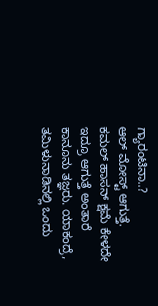ಗ್ಯಾರಂಟಿನಾ..?
ಆಲ್ ಮೋಸ್ಟ್ ಆಗುತ್ತೆ. ಕಮಲ್ ಹಾಸನ್ ಕ್ಷಮೆ ಕೇಳದೇ ಇದ್ರೂ ಆಗುತ್ತೆ ಅಂತಾರೆ ಕಾನೂನು ತಜ್ಞರು. ಯಾಕಂದ್ರೆ, ತಮಿಳುನಾಡಿನಲ್ಲಿ ಒಂದು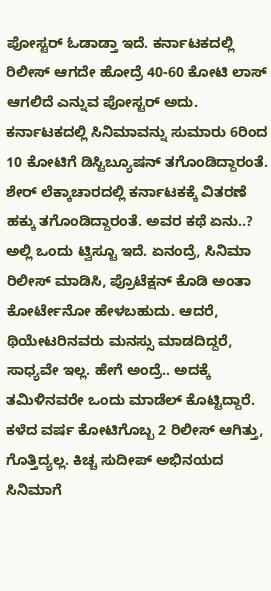ಪೋಸ್ಟರ್ ಓಡಾಡ್ತಾ ಇದೆ. ಕರ್ನಾಟಕದಲ್ಲಿ ರಿಲೀಸ್ ಆಗದೇ ಹೋದ್ರೆ 40-60 ಕೋಟಿ ಲಾಸ್ ಆಗಲಿದೆ ಎನ್ನುವ ಪೋಸ್ಟರ್ ಅದು. ಕರ್ನಾಟಕದಲ್ಲಿ ಸಿನಿಮಾವನ್ನು ಸುಮಾರು 6ರಿಂದ 10 ಕೋಟಿಗೆ ಡಿಸ್ಟಿಬ್ಯೂಷನ್ ತಗೊಂಡಿದ್ದಾರಂತೆ. ಶೇರ್ ಲೆಕ್ಕಾಚಾರದಲ್ಲಿ ಕರ್ನಾಟಕಕ್ಕೆ ವಿತರಣೆ ಹಕ್ಕು ತಗೊಂಡಿದ್ದಾರಂತೆ. ಅವರ ಕಥೆ ಏನು..?
ಅಲ್ಲಿ ಒಂದು ಟ್ವಿಸ್ಟೂ ಇದೆ. ಏನಂದ್ರೆ, ಸಿನಿಮಾ ರಿಲೀಸ್ ಮಾಡಿಸಿ, ಪ್ರೊಟೆಕ್ಷನ್ ಕೊಡಿ ಅಂತಾ ಕೋರ್ಟೇನೋ ಹೇಳಬಹುದು. ಆದರೆ, ಥಿಯೇಟರಿನವರು ಮನಸ್ಸು ಮಾಡದಿದ್ದರೆ, ಸಾಧ್ಯವೇ ಇಲ್ಲ. ಹೇಗೆ ಅಂದ್ರೆ.. ಅದಕ್ಕೆ ತಮಿಳಿನವರೇ ಒಂದು ಮಾಡೆಲ್ ಕೊಟ್ಟಿದ್ದಾರೆ.
ಕಳೆದ ವರ್ಷ ಕೋಟಿಗೊಬ್ಬ 2 ರಿಲೀಸ್ ಆಗಿತ್ತು, ಗೊತ್ತಿದ್ಯಲ್ಲ. ಕಿಚ್ಚ ಸುದೀಪ್ ಅಭಿನಯದ ಸಿನಿಮಾಗೆ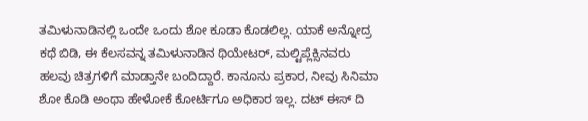ತಮಿಳುನಾಡಿನಲ್ಲಿ ಒಂದೇ ಒಂದು ಶೋ ಕೂಡಾ ಕೊಡಲಿಲ್ಲ. ಯಾಕೆ ಅನ್ನೋದ್ರ ಕಥೆ ಬಿಡಿ, ಈ ಕೆಲಸವನ್ನ ತಮಿಳುನಾಡಿನ ಥಿಯೇಟರ್, ಮಲ್ಟಿಪ್ಲೆಕ್ಸಿನವರು ಹಲವು ಚಿತ್ರಗಳಿಗೆ ಮಾಡ್ತಾನೇ ಬಂದಿದ್ದಾರೆ. ಕಾನೂನು ಪ್ರಕಾರ, ನೀವು ಸಿನಿಮಾ ಶೋ ಕೊಡಿ ಅಂಥಾ ಹೇಳೋಕೆ ಕೋರ್ಟಿಗೂ ಅಧಿಕಾರ ಇಲ್ಲ. ದಟ್ ಈಸ್ ದಿ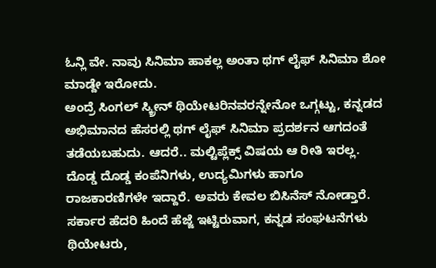ಓನ್ಲಿ ವೇ. ನಾವು ಸಿನಿಮಾ ಹಾಕಲ್ಲ ಅಂತಾ ಥಗ್ ಲೈಫ್ ಸಿನಿಮಾ ಶೋ ಮಾಡ್ದೇ ಇರೋದು.
ಅಂದ್ರೆ ಸಿಂಗಲ್ ಸ್ಕ್ರೀನ್ ಥಿಯೇಟರಿನವರನ್ನೇನೋ ಒಗ್ಗಟ್ಟು, ಕನ್ನಡದ ಅಭಿಮಾನದ ಹೆಸರಲ್ಲಿ ಥಗ್ ಲೈಫ್ ಸಿನಿಮಾ ಪ್ರದರ್ಶನ ಆಗದಂತೆ ತಡೆಯಬಹುದು. ಆದರೆ.. ಮಲ್ಟಿಪ್ಲೆಕ್ಸ್ ವಿಷಯ ಆ ರೀತಿ ಇರಲ್ಲ. ದೊಡ್ಡ ದೊಡ್ಡ ಕಂಪೆನಿಗಳು, ಉದ್ಯಮಿಗಳು ಹಾಗೂ ರಾಜಕಾರಣಿಗಳೇ ಇದ್ದಾರೆ. ಅವರು ಕೇವಲ ಬಿಸಿನೆಸ್ ನೋಡ್ತಾರೆ.
ಸರ್ಕಾರ ಹೆದರಿ ಹಿಂದೆ ಹೆಜ್ಜೆ ಇಟ್ಟಿರುವಾಗ, ಕನ್ನಡ ಸಂಘಟನೆಗಳು ಥಿಯೇಟರು,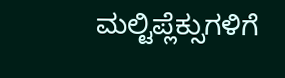ಮಲ್ಟಿಪ್ಲೆಕ್ಸುಗಳಿಗೆ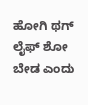ಹೋಗಿ ಥಗ್ ಲೈಫ್ ಶೋ ಬೇಡ ಎಂದು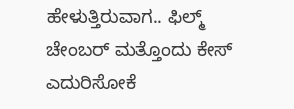ಹೇಳುತ್ತಿರುವಾಗ.. ಫಿಲ್ಮ್ ಚೇಂಬರ್ ಮತ್ತೊಂದು ಕೇಸ್ ಎದುರಿಸೋಕೆ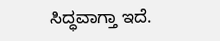ಸಿದ್ಧವಾಗ್ತಾ ಇದೆ.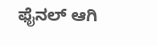ಫೈನಲ್ ಆಗಿ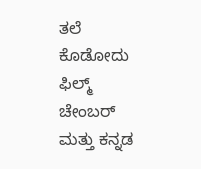ತಲೆ ಕೊಡೋದು ಫಿಲ್ಮ್ ಚೇಂಬರ್ ಮತ್ತು ಕನ್ನಡ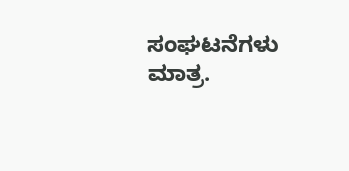ಸಂಘಟನೆಗಳು ಮಾತ್ರ.